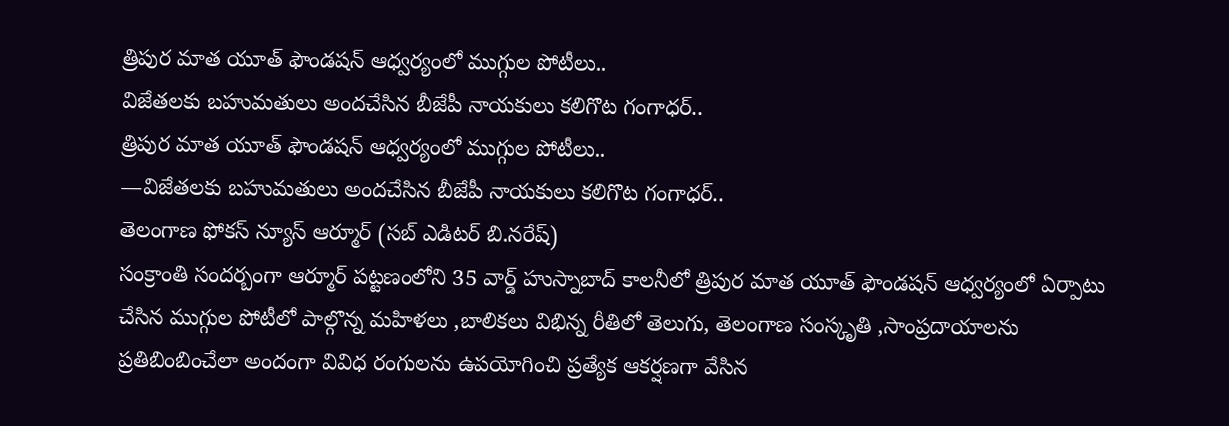త్రిపుర మాత యూత్ ఫౌండషన్ ఆధ్వర్యంలో ముగ్గుల పోటీలు..
విజేతలకు బహుమతులు అందచేసిన బీజేపీ నాయకులు కలిగొట గంగాధర్..
త్రిపుర మాత యూత్ ఫౌండషన్ ఆధ్వర్యంలో ముగ్గుల పోటీలు..
—విజేతలకు బహుమతులు అందచేసిన బీజేపీ నాయకులు కలిగొట గంగాధర్..
తెలంగాణ ఫోకస్ న్యూస్ ఆర్మూర్ (సబ్ ఎడిటర్ బి.నరేష్)
సంక్రాంతి సందర్బంగా ఆర్మూర్ పట్టణంలోని 35 వార్డ్ హుస్నాబాద్ కాలనీలో త్రిపుర మాత యూత్ ఫౌండషన్ ఆధ్వర్యంలో ఏర్పాటు చేసిన ముగ్గుల పోటీలో పాల్గొన్న మహిళలు ,బాలికలు విభిన్న రీతిలో తెలుగు, తెలంగాణ సంస్కృతి ,సాంప్రదాయాలను ప్రతిబింబించేలా అందంగా వివిధ రంగులను ఉపయోగించి ప్రత్యేక ఆకర్షణగా వేసిన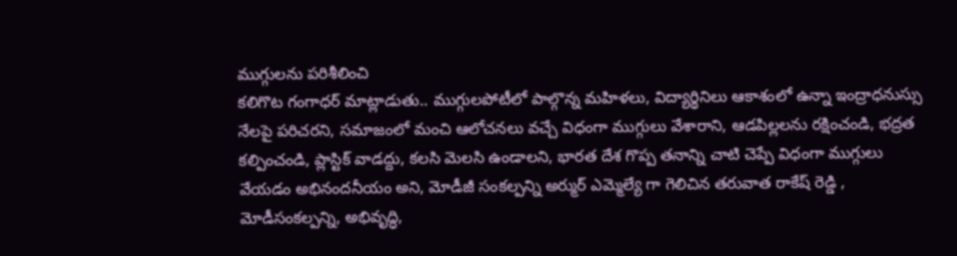ముగ్గులను పరిశీలించి
కలిగొట గంగాధర్ మాట్లాడుతు.. ముగ్గులపోటీలో పాల్గొన్న మహిళలు, విద్యార్థినిలు ఆకాశంలో ఉన్నా ఇంద్రాధనుస్సు నేలపై పరిచరని, సమాజంలో మంచి ఆలోచనలు వచ్చే విధంగా ముగ్గులు వేశారాని, ఆడపిల్లలను రక్షించండి, భద్రత కల్పించండి, ప్లాస్టిక్ వాడద్దు, కలసి మెలసి ఉండాలని, భారత దేశ గొప్ప తనాన్ని చాటి చెప్పే విధంగా ముగ్గులు వేయడం అభినందనీయం అని, మోడీజీ సంకల్పన్ని అర్ముర్ ఎమ్మెల్యే గా గెలిచిన తరువాత రాకేష్ రెడ్డి , మోడీసంకల్పన్ని, అభివృద్ధి,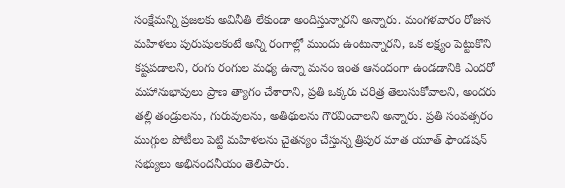సంక్షేమన్ని ప్రజలకు అవినీతి లేకుండా అందిస్తున్నారని అన్నారు. మంగళవారం రోజున మహిళలు పురుషులకంటే అన్ని రంగాల్లో ముందు ఉంటున్నారని, ఒక లక్ష్యం పెట్టుకొని కష్టపడాలని, రంగు రంగుల మధ్య ఉన్నా మనం ఇంత ఆనందంగా ఉండడానికి ఎందరో మహానుభావులు ప్రాణ త్యాగం చేశారాని, ప్రతి ఒక్కరు చరిత్ర తెలుసుకోవాలని, అందరు తల్లి తండ్రులను, గురువులను, అతిథులను గౌరవించాలని అన్నారు. ప్రతి సంవత్సరం ముగ్గుల పోటీలు పెట్టి మహిళలను చైతన్యం చేస్తున్న త్రిపుర మాత యూత్ ఫౌండషన్ సభ్యులు అభినందనీయం తెలిపారు.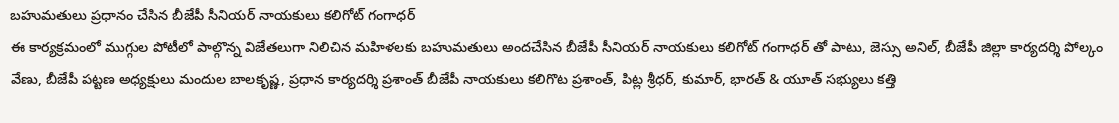బహుమతులు ప్రధానం చేసిన బీజేపీ సీనియర్ నాయకులు కలిగోట్ గంగాధర్
ఈ కార్యక్రమంలో ముగ్గుల పోటీలో పాల్గొన్న విజేతలుగా నిలిచిన మహిళలకు బహుమతులు అందచేసిన బీజేపీ సీనియర్ నాయకులు కలిగోట్ గంగాధర్ తో పాటు, జెస్సు అనిల్, బీజేపీ జిల్లా కార్యదర్శి పోల్కం వేణు, బీజేపీ పట్టణ అధ్యక్షులు మందుల బాలకృష్ణ, ప్రధాన కార్యదర్శి ప్రశాంత్ బీజేపీ నాయకులు కలిగొట ప్రశాంత్, పిట్ల శ్రీధర్, కుమార్, భారత్ & యూత్ సభ్యులు కత్తి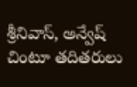శ్రీనివాస్, అన్వేష్ చింటూ తదితరులు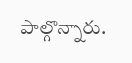పాల్గొన్నారు.